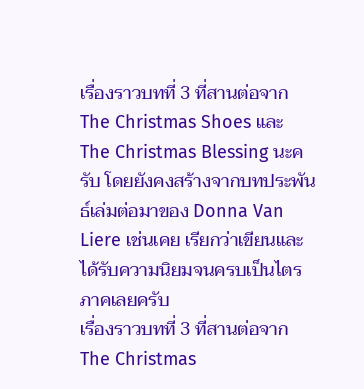เรื่องราวบทที่ 3 ที่สานต่อจาก The Christmas Shoes และ The Christmas Blessing นะครับ โดยยังคงสร้างจากบทประพันธ์เล่มต่อมาของ Donna Van Liere เช่นเคย เรียกว่าเขียนและได้รับความนิยมจนครบเป็นไตรภาคเลยครับ
เรื่องราวบทที่ 3 ที่สานต่อจาก The Christmas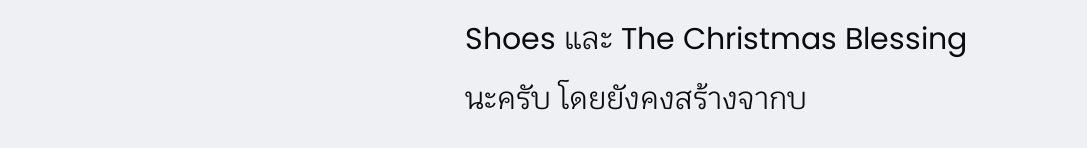Shoes และ The Christmas Blessing นะครับ โดยยังคงสร้างจากบ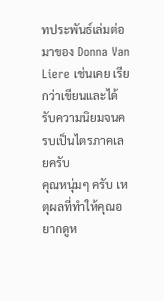ทประพันธ์เล่มต่อมาของ Donna Van Liere เช่นเคย เรียกว่าเขียนและได้รับความนิยมจนครบเป็นไตรภาคเลยครับ
คุณหนุ่มๆ ครับ เหตุผลที่ทำให้คุณอยากดูห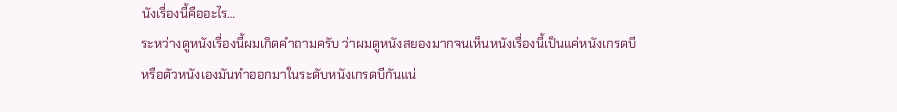นังเรื่องนี้คืออะไร…
ระหว่างดูหนังเรื่องนี้ผมเกิดคำถามครับ ว่าผมดูหนังสยองมากจนเห็นหนังเรื่องนี้เป็นแค่หนังเกรดบี หรือตัวหนังเองมันทำออกมาในระดับหนังเกรดบีกันแน่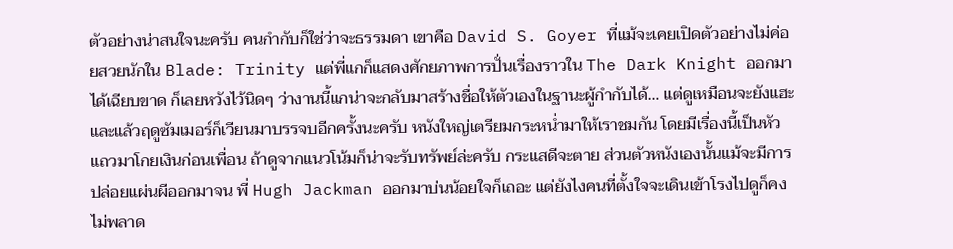ตัวอย่างน่าสนใจนะครับ คนกำกับก็ใช่ว่าจะธรรมดา เขาคือ David S. Goyer ที่แม้จะเคยเปิดตัวอย่างไม่ค่อยสวยนักใน Blade: Trinity แต่พี่แกก็แสดงศักยภาพการปั่นเรื่องราวใน The Dark Knight ออกมาได้เฉียบขาด ก็เลยหวังไว้นิดๆ ว่างานนี้แกน่าจะกลับมาสร้างชื่อให้ตัวเองในฐานะผู้กำกับได้… แต่ดูเหมือนจะยังแฮะ
และแล้วฤดูซัมเมอร์ก็เวียนมาบรรจบอีกครั้งนะครับ หนังใหญ่เตรียมกระหน่ำมาให้เราชมกัน โดยมีเรื่องนี้เป็นหัวแถวมาโกยเงินก่อนเพื่อน ถ้าดูจากแนวโน้มก็น่าจะรับทรัพย์ล่ะครับ กระแสดีจะตาย ส่วนตัวหนังเองนั้นแม้จะมีการปล่อยแผ่นผีออกมาจน พี่ Hugh Jackman ออกมาบ่นน้อยใจก็เถอะ แต่ยังไงคนที่ตั้งใจจะเดินเข้าโรงไปดูก็คงไม่พลาด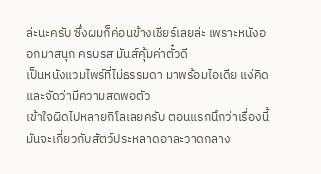ล่ะนะครับ ซึ่งผมก็ค่อนข้างเชียร์เลยล่ะ เพราะหนังออกมาสนุก ครบรส มันส์คุ้มค่าตั๋วดี
เป็นหนังแวมไพร์ที่ไม่ธรรมดา มาพร้อมไอเดีย แง่คิด และจัดว่ามีความสดพอตัว
เข้าใจผิดไปหลายกิโลเลยครับ ตอนแรกนึกว่าเรื่องนี้มันจะเกี่ยวกับสัตว์ประหลาดอาละวาดกลาง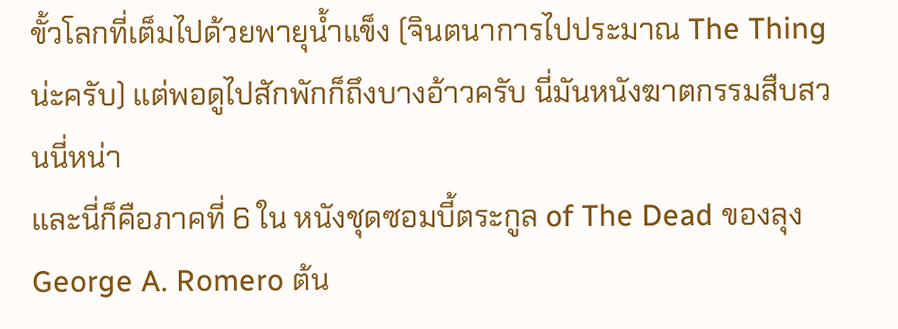ขั้วโลกที่เต็มไปด้วยพายุน้ำแข็ง (จินตนาการไปประมาณ The Thing น่ะครับ) แต่พอดูไปสักพักก็ถึงบางอ้าวครับ นี่มันหนังฆาตกรรมสืบสวนนี่หน่า
และนี่ก็คือภาคที่ 6 ใน หนังชุดซอมบี้ตระกูล of The Dead ของลุง George A. Romero ต้น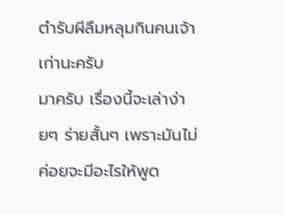ตำรับผีลืมหลุมกินคนเจ้าเก่านะครับ
มาครับ เรื่องนี้จะเล่าง่ายๆ ร่ายสั้นๆ เพราะมันไม่ค่อยจะมีอะไรให้พูด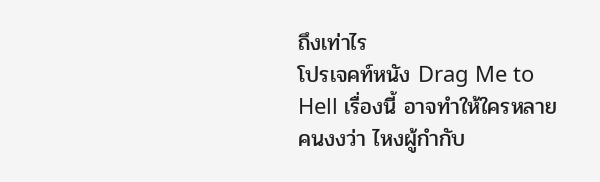ถึงเท่าไร
โปรเจคท์หนัง Drag Me to Hell เรื่องนี้ อาจทำให้ใครหลายคนงงว่า ไหงผู้กำกับ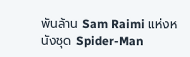พันล้าน Sam Raimi แห่งหนังชุด Spider-Man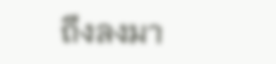ถึงลงมา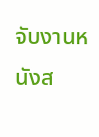จับงานหนังส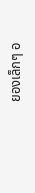ยองเล็กๆ อ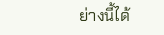ย่างนี้ได้